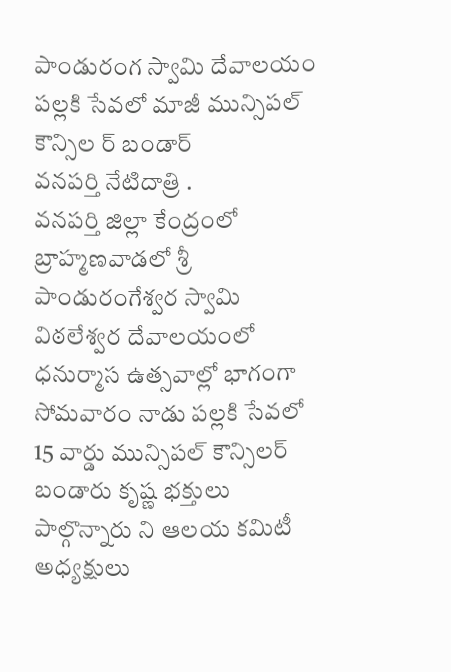పాండురంగ స్వామి దేవాలయం పల్లకి సేవలో మాజీ మున్సిపల్ కౌన్సిల ర్ బండార్
వనపర్తి నేటిదాత్రి .
వనపర్తి జిల్లా కేంద్రంలో బ్రాహ్మణవాడలో శ్రీ పాండురంగేశ్వర స్వామి విఠలేశ్వర దేవాలయంలో ధనుర్మాస ఉత్సవాల్లో భాగంగా సోమవారం నాడు పల్లకి సేవలో 15 వార్డు మున్సిపల్ కౌన్సిలర్ బండారు కృష్ణ భక్తులు పాల్గొన్నారు ని ఆలయ కమిటీ అధ్యక్షులు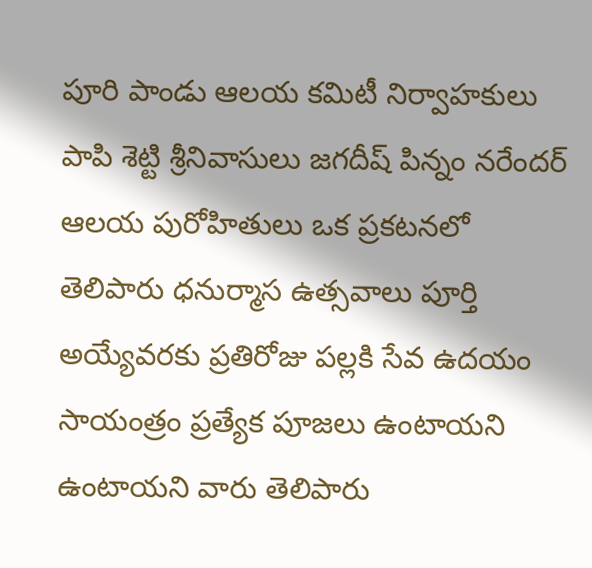పూరి పాండు ఆలయ కమిటీ నిర్వాహకులు పాపి శెట్టి శ్రీనివాసులు జగదీష్ పిన్నం నరేందర్ ఆలయ పురోహితులు ఒక ప్రకటనలో తెలిపారు ధనుర్మాస ఉత్సవాలు పూర్తి అయ్యేవరకు ప్రతిరోజు పల్లకి సేవ ఉదయం సాయంత్రం ప్రత్యేక పూజలు ఉంటాయని ఉంటాయని వారు తెలిపారు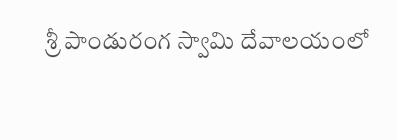శ్రీ పాండురంగ స్వామి దేవాలయంలో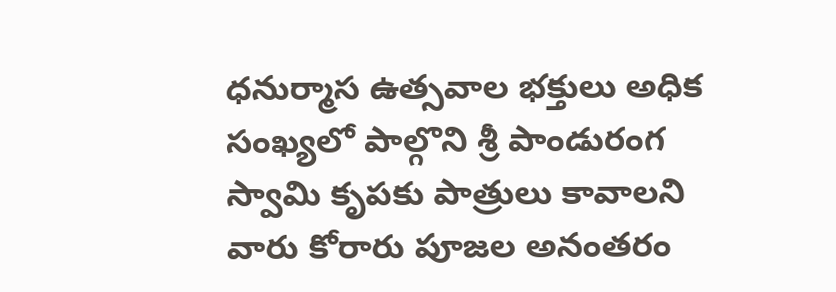ధనుర్మాస ఉత్సవాల భక్తులు అధిక సంఖ్యలో పాల్గొని శ్రీ పాండురంగ స్వామి కృపకు పాత్రులు కావాలని వారు కోరారు పూజల అనంతరం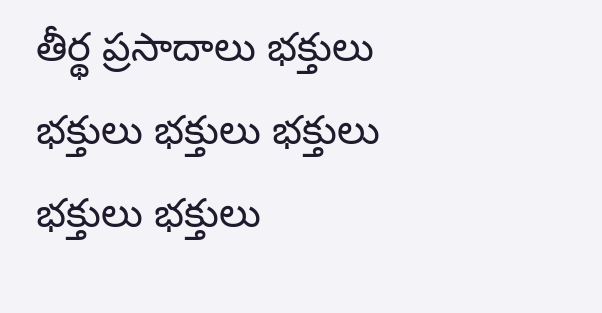తీర్థ ప్రసాదాలు భక్తులు భక్తులు భక్తులు భక్తులు భక్తులు భక్తులు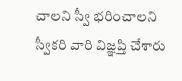చాలని స్వీ భరించాలని స్వీకరి వారి విజ్ఞప్తి చేశారు